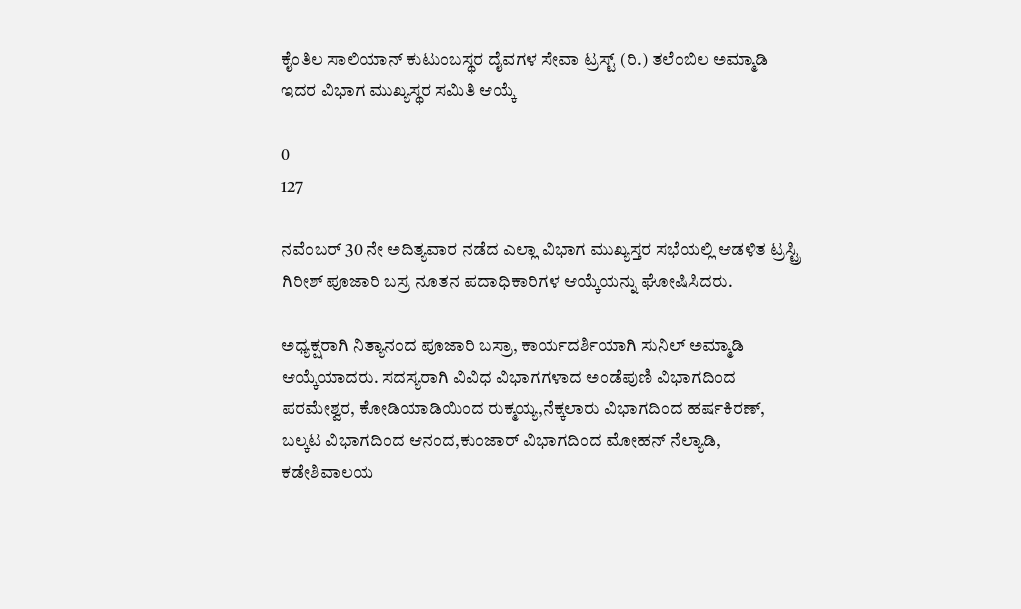ಕೈಂತಿಲ ಸಾಲಿಯಾನ್ ಕುಟುಂಬಸ್ಥರ ದೈವಗಳ ಸೇವಾ ಟ್ರಸ್ಟ್ (ರಿ.) ತಲೆಂಬಿಲ ಅಮ್ಮಾಡಿ ಇದರ ವಿಭಾಗ ಮುಖ್ಯಸ್ಥರ ಸಮಿತಿ ಆಯ್ಕೆ

0
127

ನವೆಂಬರ್ 30 ನೇ ಅದಿತ್ಯವಾರ ನಡೆದ ಎಲ್ಲಾ ವಿಭಾಗ ಮುಖ್ಯಸ್ತರ ಸಭೆಯಲ್ಲಿ ಆಡಳಿತ ಟ್ರಸ್ಟ್ರಿ ಗಿರೀಶ್ ಪೂಜಾರಿ ಬಸ್ರ ನೂತನ ಪದಾಧಿಕಾರಿಗಳ ಆಯ್ಕೆಯನ್ನು ಘೋಷಿಸಿದರು.

ಅಧ್ಯಕ್ಷರಾಗಿ ನಿತ್ಯಾನಂದ ಪೂಜಾರಿ ಬಸ್ರಾ, ಕಾರ್ಯದರ್ಶಿಯಾಗಿ ಸುನಿಲ್ ಅಮ್ಮಾಡಿ ಆಯ್ಕೆಯಾದರು. ಸದಸ್ಯರಾಗಿ ವಿವಿಧ ವಿಭಾಗಗಳಾದ ಅಂಡೆಪುಣಿ ವಿಭಾಗದಿಂದ ಪರಮೇಶ್ವರ, ಕೋಡಿಯಾಡಿಯಿಂದ ರುಕ್ಮಯ್ಯ,ನೆಕ್ಕಲಾರು ವಿಭಾಗದಿಂದ ಹರ್ಷಕಿರಣ್, ಬಲ್ಕಟ ವಿಭಾಗದಿಂದ ಆನಂದ,ಕುಂಜಾರ್ ವಿಭಾಗದಿಂದ ಮೋಹನ್ ನೆಲ್ಯಾಡಿ, ಕಡೇಶಿವಾಲಯ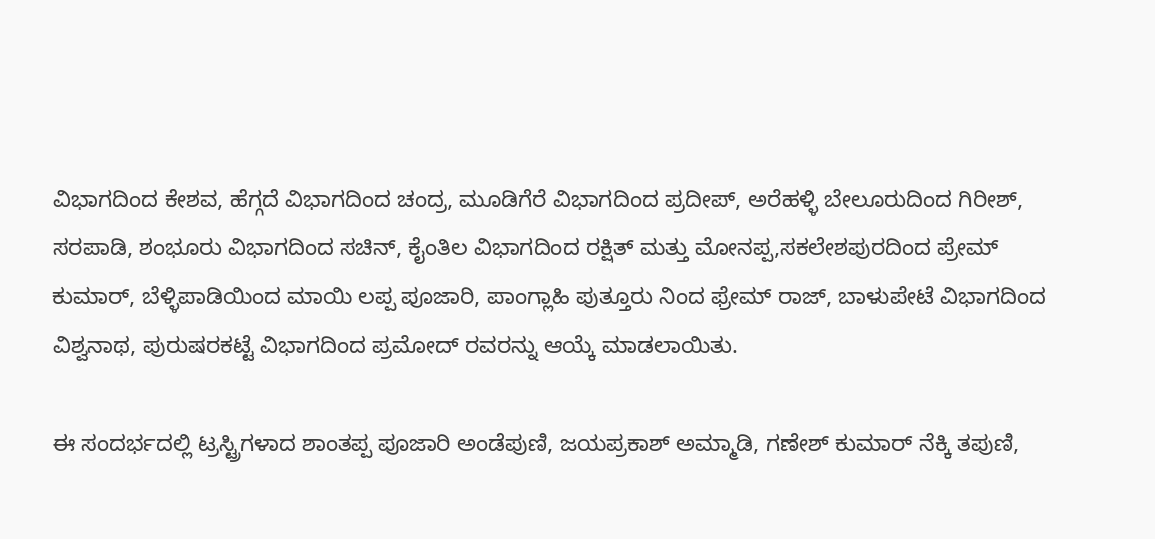ವಿಭಾಗದಿಂದ ಕೇಶವ, ಹೆಗ್ಗದೆ ವಿಭಾಗದಿಂದ ಚಂದ್ರ, ಮೂಡಿಗೆರೆ ವಿಭಾಗದಿಂದ ಪ್ರದೀಪ್, ಅರೆಹಳ್ಳಿ ಬೇಲೂರುದಿಂದ ಗಿರೀಶ್, ಸರಪಾಡಿ, ಶಂಭೂರು ವಿಭಾಗದಿಂದ ಸಚಿನ್, ಕೈಂತಿಲ ವಿಭಾಗದಿಂದ ರಕ್ಷಿತ್ ಮತ್ತು ಮೋನಪ್ಪ,ಸಕಲೇಶಪುರದಿಂದ ಪ್ರೇಮ್ ಕುಮಾರ್, ಬೆಳ್ಳಿಪಾಡಿಯಿಂದ ಮಾಯಿ ಲಪ್ಪ ಪೂಜಾರಿ, ಪಾಂಗ್ಲಾಹಿ ಪುತ್ತೂರು ನಿಂದ ಫ್ರೇಮ್ ರಾಜ್, ಬಾಳುಪೇಟೆ ವಿಭಾಗದಿಂದ ವಿಶ್ವನಾಥ, ಪುರುಷರಕಟ್ಟೆ ವಿಭಾಗದಿಂದ ಪ್ರಮೋದ್ ರವರನ್ನು ಆಯ್ಕೆ ಮಾಡಲಾಯಿತು.

ಈ ಸಂದರ್ಭದಲ್ಲಿ ಟ್ರಸ್ಟ್ರಿಗಳಾದ ಶಾಂತಪ್ಪ ಪೂಜಾರಿ ಅಂಡೆಪುಣಿ, ಜಯಪ್ರಕಾಶ್ ಅಮ್ಮಾಡಿ, ಗಣೇಶ್ ಕುಮಾರ್ ನೆಕ್ಕಿ ತಪುಣಿ,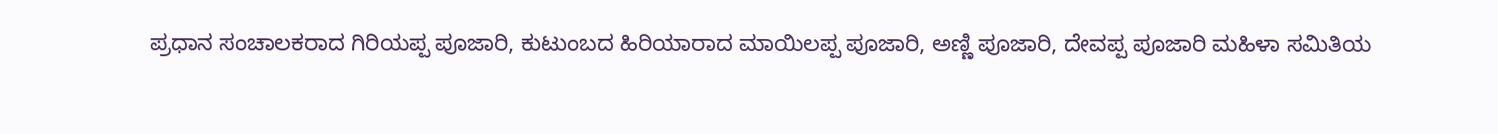ಪ್ರಧಾನ ಸಂಚಾಲಕರಾದ ಗಿರಿಯಪ್ಪ ಪೂಜಾರಿ, ಕುಟುಂಬದ ಹಿರಿಯಾರಾದ ಮಾಯಿಲಪ್ಪ ಪೂಜಾರಿ, ಅಣ್ಣಿ ಪೂಜಾರಿ, ದೇವಪ್ಪ ಪೂಜಾರಿ ಮಹಿಳಾ ಸಮಿತಿಯ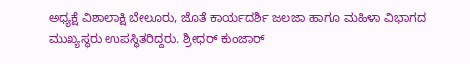ಅಧ್ಯಕ್ಷೆ ವಿಶಾಲಾಕ್ಷಿ ಬೇಲೂರು, ಜೊತೆ ಕಾರ್ಯದರ್ಶಿ ಜಲಜಾ ಹಾಗೂ ಮಹಿಳಾ ವಿಭಾಗದ ಮುಖ್ಯಸ್ಥರು ಉಪಸ್ಥಿತರಿದ್ದರು. ಶ್ರೀಧರ್ ಕುಂಜಾರ್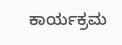ಕಾರ್ಯಕ್ರಮ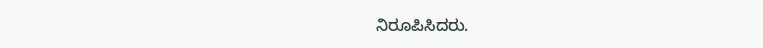ನಿರೂಪಿಸಿದರು.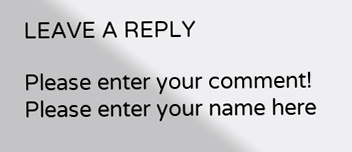LEAVE A REPLY

Please enter your comment!
Please enter your name here